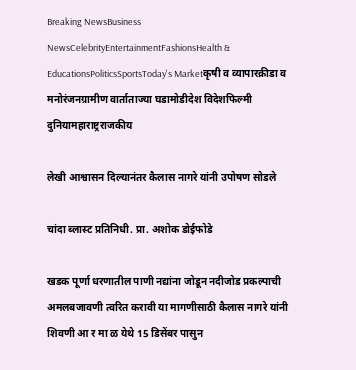Breaking NewsBusiness NewsCelebrityEntertainmentFashionsHealth & EducationsPoliticsSportsToday's Marketकृषी व व्यापारक्रीडा व मनोरंजनग्रामीण वार्ताताज्या घडामोडीदेश विदेशफिल्मी दुनियामहाराष्ट्रराजकीय

लेखी आश्वासन दिल्यानंतर कैलास नागरे यांनी उपोषण सोडले

चांदा ब्लास्ट प्रतिनिधी. प्रा. अशोक डोईफोडे

खडक पूर्णा धरणातील पाणी नद्यांना जोडून नदीजोड प्रकल्पाची अमलबजावणी त्वरित करावी या मागणीसाठी कैलास नागरे यांनी शिवणी आ र मा ळ येथे 15 डिसेंबर पासुन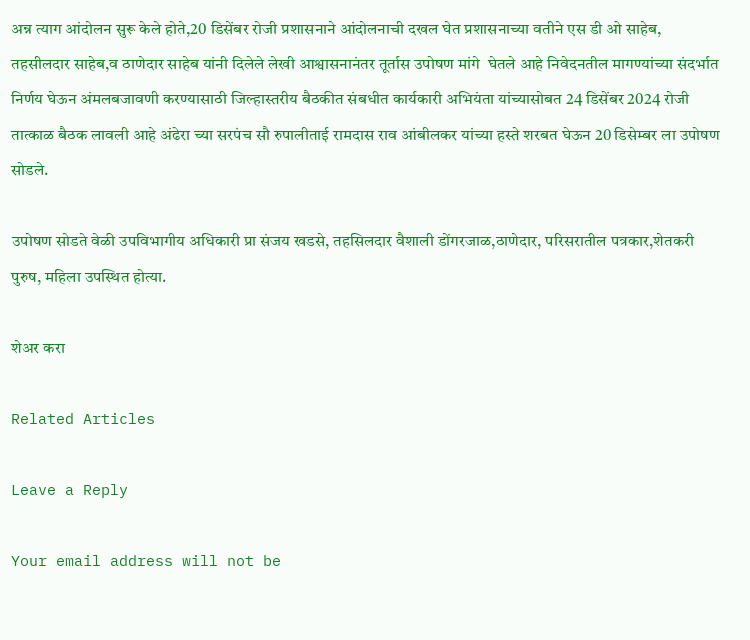अन्न त्याग आंदोलन सुरू केले होते,20 डिसेंबर रोजी प्रशासनाने आंदोलनाची दखल घेत प्रशासनाच्या वतीने एस डी ओ साहेब, तहसीलदार साहेब,व ठाणेदार साहेब यांनी दिलेले लेखी आश्वासनानंतर तूर्तास उपोषण मांगे ‌ घेतले आहे निवेदनतील मागण्यांच्या संदर्भात निर्णय घेऊन अंमलबजावणी करण्यासाठी जिल्हास्तरीय बैठकीत संबधीत कार्यकारी अभियंता यांच्यासोबत 24 डिसेंबर 2024 रोजी तात्काळ बैठक लावली आहे अंढेरा च्या सरपंच सौ रुपालीताई रामदास राव आंबीलकर यांच्या हस्ते शरबत घेऊन 20 डिसेम्बर ला उपोषण सोडले.

उपोषण सोडते वेळी उपविभागीय अधिकारी प्रा संजय खडसे, तहसिलदार वैशाली डोंगरजाळ,ठाणेदार, परिसरातील पत्रकार,शेतकरी पुरुष, महिला उपस्थित होत्या.

शेअर करा

Related Articles

Leave a Reply

Your email address will not be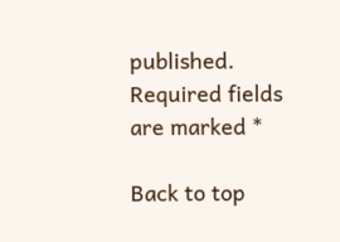published. Required fields are marked *

Back to top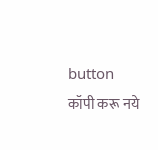button
कॉपी करू नये